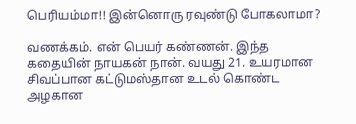பெரியம்மா!! இன்னொரு ரவுண்டு போகலாமா?

வணக்கம். என் பெயர் கண்ணன். இந்த கதையின் நாயகன் நான். வயது 21. உயரமான சிவப்பான கட்டுமஸ்தான உடல் கொண்ட அழகான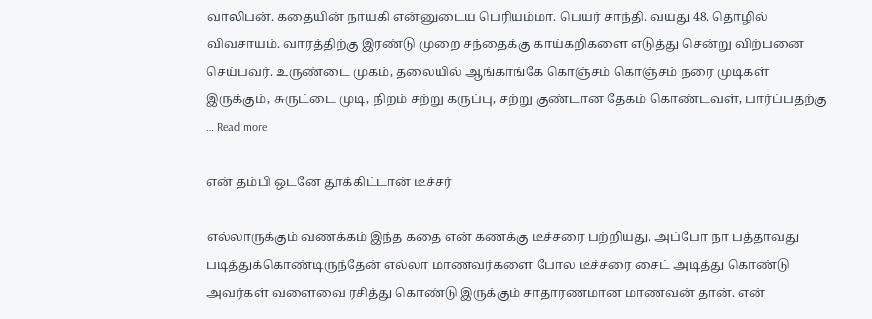வாலிபன். கதையின் நாயகி என்னுடைய பெரியம்மா. பெயர் சாந்தி. வயது 48. தொழில் விவசாயம். வாரத்திற்கு இரண்டு முறை சந்தைக்கு காய்கறிகளை எடுத்து சென்று விற்பனை செய்பவர். உருண்டை முகம், தலையில் ஆங்காங்கே கொஞ்சம் கொஞ்சம் நரை முடிகள் இருக்கும், சுருட்டை முடி, நிறம் சற்று கருப்பு, சற்று குண்டான தேகம் கொண்டவள், பார்ப்பதற்கு … Read more

என் தம்பி ஒடனே தூக்கிட்டான் டீச்சர்

எல்லாருக்கும் வணக்கம் இந்த கதை என் கணக்கு டீச்சரை பற்றியது. அப்போ நா பத்தாவது படித்துக்கொண்டிருந்தேன் எல்லா மாணவர்களை போல டீச்சரை சைட் அடித்து கொண்டு அவர்கள் வளைவை ரசித்து கொண்டு இருக்கும் சாதாரணமான மாணவன் தான். என்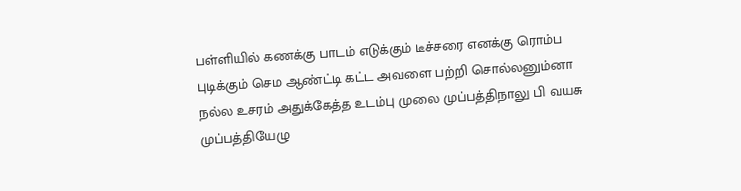பள்ளியில் கணக்கு பாடம் எடுக்கும் டீச்சரை எனக்கு ரொம்ப புடிக்கும் செம ஆண்ட்டி கட்ட அவளை பற்றி சொல்லனும்னா நல்ல உசரம் அதுக்கேத்த உடம்பு முலை முப்பத்திநாலு பி வயசு முப்பத்தியேழு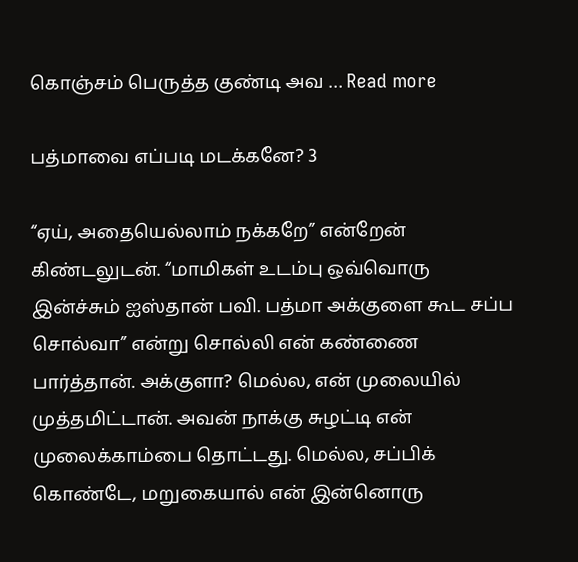கொஞ்சம் பெருத்த குண்டி அவ … Read more

பத்மாவை எப்படி மடக்கனே? 3

“ஏய், அதையெல்லாம் நக்கறே” என்றேன் கிண்டலுடன். “மாமிகள் உடம்பு ஒவ்வொரு இன்ச்சும் ஐஸ்தான் பவி. பத்மா அக்குளை கூட சப்ப சொல்வா” என்று சொல்லி என் கண்ணை பார்த்தான். அக்குளா? மெல்ல, என் முலையில் முத்தமிட்டான். அவன் நாக்கு சுழட்டி என் முலைக்காம்பை தொட்டது. மெல்ல, சப்பிக் கொண்டே, மறுகையால் என் இன்னொரு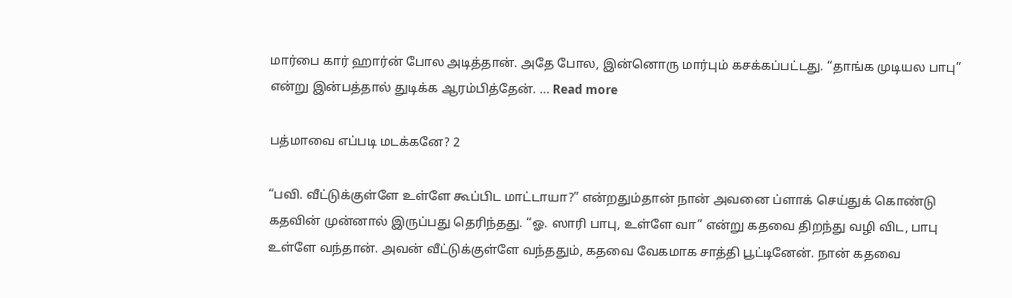மார்பை கார் ஹார்ன் போல அடித்தான். அதே போல, இன்னொரு மார்பும் கசக்கப்பட்டது. “தாங்க முடியல பாபு” என்று இன்பத்தால் துடிக்க ஆரம்பித்தேன். … Read more

பத்மாவை எப்படி மடக்கனே? 2

“பவி. வீட்டுக்குள்ளே உள்ளே கூப்பிட மாட்டாயா?” என்றதும்தான் நான் அவனை ப்ளாக் செய்துக் கொண்டு கதவின் முன்னால் இருப்பது தெரிந்தது. “ஓ. ஸாரி பாபு, உள்ளே வா” என்று கதவை திறந்து வழி விட, பாபு உள்ளே வந்தான். அவன் வீட்டுக்குள்ளே வந்ததும், கதவை வேகமாக சாத்தி பூட்டினேன். நான் கதவை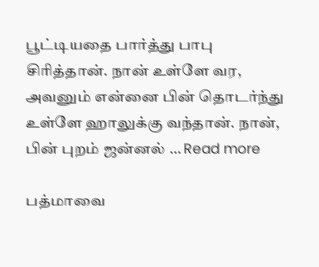பூட்டியதை பார்த்து பாபு சிரித்தான். நான் உள்ளே வர, அவனும் என்னை பின் தொடர்ந்து உள்ளே ஹாலுக்கு வந்தான். நான், பின் புறம் ஜன்னல் … Read more

பத்மாவை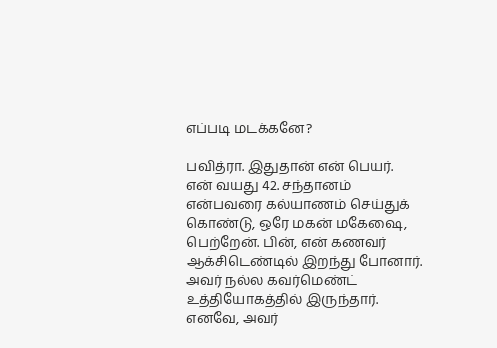எப்படி மடக்கனே?

பவித்ரா. இதுதான் என் பெயர். என் வயது 42. சந்தானம் என்பவரை கல்யாணம் செய்துக் கொண்டு, ஒரே மகன் மகேஷை, பெற்றேன். பின், என் கணவர் ஆக்சிடெண்டில் இறந்து போனார். அவர் நல்ல கவர்மெண்ட் உத்தியோகத்தில் இருந்தார். எனவே, அவர்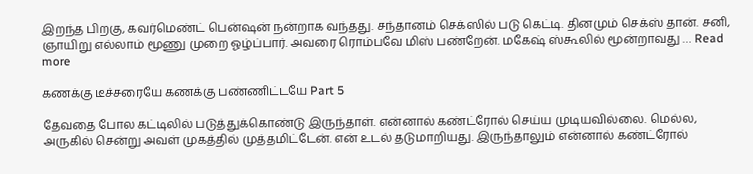இறந்த பிறகு, கவர்மெண்ட் பென்ஷன் நன்றாக வந்தது. சந்தானம் செக்ஸில் படு கெட்டி. தினமும் செக்ஸ் தான். சனி, ஞாயிறு எல்லாம் மூணு முறை ஓழ்ப்பார். அவரை ரொம்பவே மிஸ் பண்றேன். மகேஷ் ஸ்கூலில் மூன்றாவது … Read more

கணக்கு டீச்சரையே கணக்கு பண்ணிட்டயே Part 5

தேவதை போல கட்டிலில் படுத்துக்கொண்டு இருந்தாள். என்னால் கண்ட்ரோல் செய்ய முடியவில்லை. மெல்ல, அருகில் சென்று அவள் முகத்தில் முத்தமிட்டேன். என் உடல் தடுமாறியது. இருந்தாலும் என்னால் கண்ட்ரோல்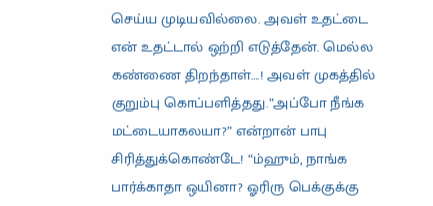செய்ய முடியவில்லை. அவள் உதட்டை என் உதட்டால் ஒற்றி எடுத்தேன். மெல்ல கண்ணை திறந்தாள்….! அவள் முகத்தில் குறும்பு கொப்பளித்தது.”அப்போ நீங்க மட்டையாகலயா?” என்றான் பாபு சிரித்துக்கொண்டே! “ம்ஹும், நாங்க பார்க்காதா ஒயினா? ஓரிரு பெக்குக்கு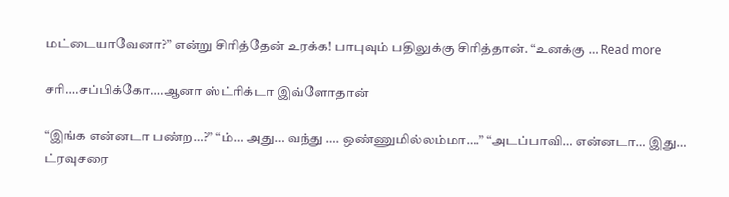மட்டையாவேனா?” என்று சிரித்தேன் உரக்க! பாபுவும் பதிலுக்கு சிரித்தான். “உனக்கு … Read more

சரி….சப்பிக்கோ….ஆனா ஸ்ட்ரிக்டா இவ்ளோதான்

“இங்க என்னடா பண்ற…?” “ம்… அது… வந்து …. ஒண்ணுமில்லம்மா….” “அடப்பாவி… என்னடா… இது… ட்ரவுசரை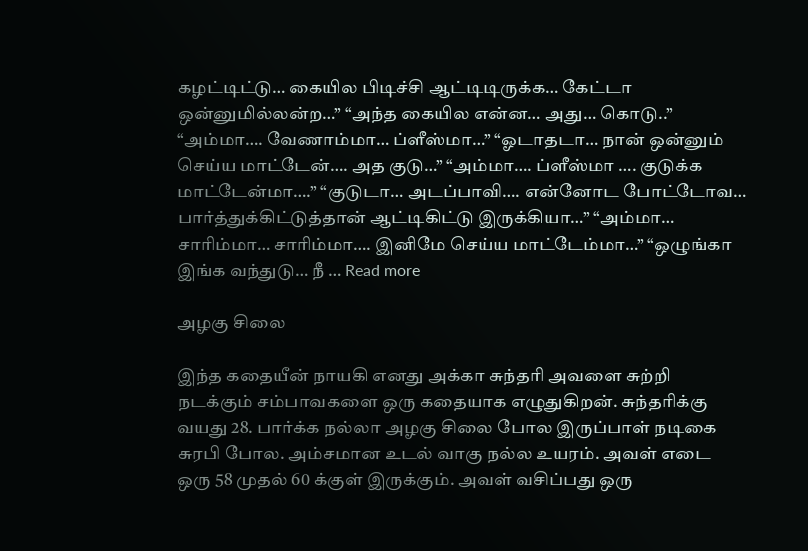கழட்டிட்டு… கையில பிடிச்சி ஆட்டிடிருக்க… கேட்டா ஒன்னுமில்லன்ற…” “அந்த கையில என்ன… அது… கொடு..” “அம்மா…. வேணாம்மா… ப்ளீஸ்மா…” “ஓடாதடா… நான் ஒன்னும் செய்ய மாட்டேன்…. அத குடு…” “அம்மா…. ப்ளீஸ்மா …. குடுக்க மாட்டேன்மா….” “குடுடா… அடப்பாவி…. என்னோட போட்டோவ… பார்த்துக்கிட்டுத்தான் ஆட்டிகிட்டு இருக்கியா…” “அம்மா… சாரிம்மா… சாரிம்மா…. இனிமே செய்ய மாட்டேம்மா…” “ஒழுங்கா இங்க வந்துடு… நீ … Read more

அழகு சிலை

இந்த கதையீன் நாயகி எனது அக்கா சுந்தரி அவளை சுற்றி நடக்கும் சம்பாவகளை ஒரு கதையாக எழுதுகிறன். சுந்தரிக்கு வயது 28. பார்க்க நல்லா அழகு சிலை போல இருப்பாள் நடிகை சுரபி போல. அம்சமான உடல் வாகு நல்ல உயரம். அவள் எடை ஒரு 58 முதல் 60 க்குள் இருக்கும். அவள் வசிப்பது ஒரு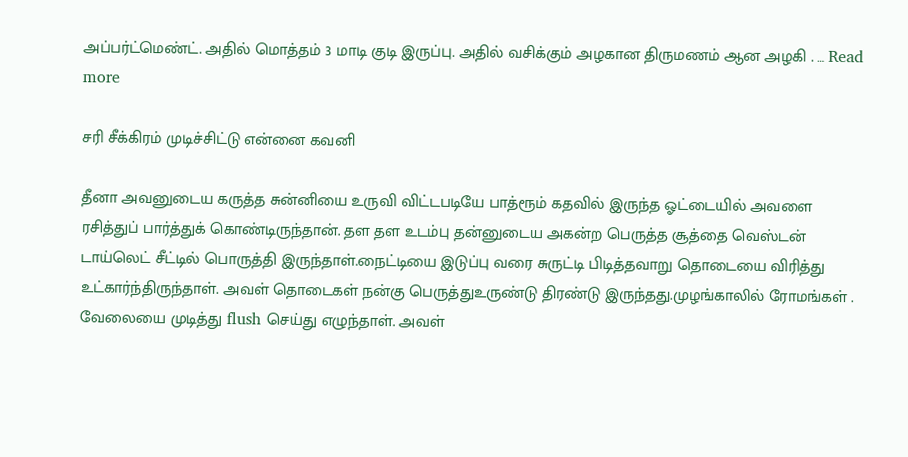அப்பர்ட்மெண்ட். அதில் மொத்தம் 3 மாடி குடி இருப்பு. அதில் வசிக்கும் அழகான திருமணம் ஆன அழகி . … Read more

சரி சீக்கிரம் முடிச்சிட்டு என்னை கவனி

தீனா அவனுடைய கருத்த சுன்னியை உருவி விட்டபடியே பாத்ரூம் கதவில் இருந்த ஓட்டையில் அவளை ரசித்துப் பார்த்துக் கொண்டிருந்தான். தள தள உடம்பு தன்னுடைய அகன்ற பெருத்த சூத்தை வெஸ்டன் டாய்லெட் சீட்டில் பொருத்தி இருந்தாள்.நைட்டியை இடுப்பு வரை சுருட்டி பிடித்தவாறு தொடையை விரித்து உட்கார்ந்திருந்தாள். அவள் தொடைகள் நன்கு பெருத்துஉருண்டு திரண்டு இருந்தது.முழங்காலில் ரோமங்கள் . வேலையை முடித்து flush செய்து எழுந்தாள். அவள்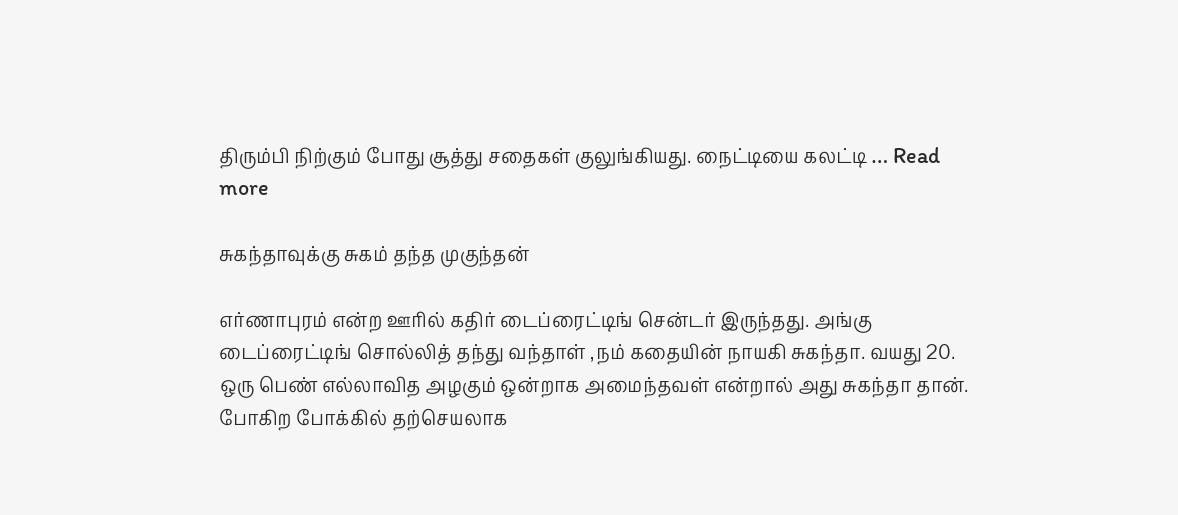திரும்பி நிற்கும் போது சூத்து சதைகள் குலுங்கியது. நைட்டியை கலட்டி … Read more

சுகந்தாவுக்கு சுகம் தந்த முகுந்தன்

எர்ணாபுரம் என்ற ஊரில் கதிர் டைப்ரைட்டிங் சென்டர் இருந்தது. அங்கு டைப்ரைட்டிங் சொல்லித் தந்து வந்தாள் ,நம் கதையின் நாயகி சுகந்தா. வயது 20. ஒரு பெண் எல்லாவித அழகும் ஒன்றாக அமைந்தவள் என்றால் அது சுகந்தா தான். போகிற போக்கில் தற்செயலாக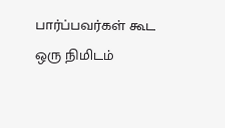பார்ப்பவர்கள் கூட ஒரு நிமிடம்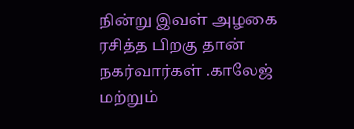நின்று இவள் அழகை ரசித்த பிறகு தான் நகர்வார்கள் .காலேஜ் மற்றும்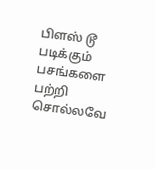பிளஸ் டூ படிக்கும் பசங்களை பற்றி சொல்லவே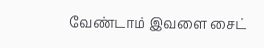வேண்டாம் இவளை சைட்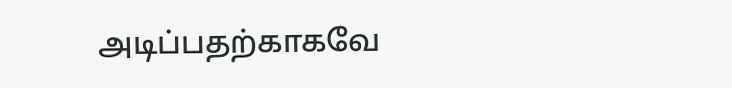அடிப்பதற்காகவே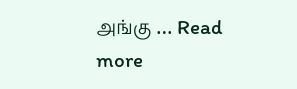அங்கு … Read more